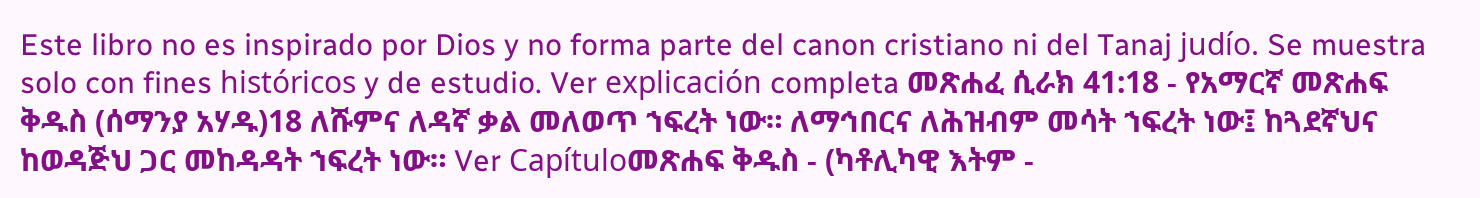Este libro no es inspirado por Dios y no forma parte del canon cristiano ni del Tanaj judío. Se muestra solo con fines históricos y de estudio. Ver explicación completa መጽሐፈ ሲራክ 41:18 - የአማርኛ መጽሐፍ ቅዱስ (ሰማንያ አሃዱ)18 ለሹምና ለዳኛ ቃል መለወጥ ኀፍረት ነው። ለማኅበርና ለሕዝብም መሳት ኀፍረት ነው፤ ከጓደኛህና ከወዳጅህ ጋር መከዳዳት ኀፍረት ነው። Ver Capítuloመጽሐፍ ቅዱስ - (ካቶሊካዊ እትም -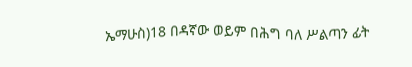ኤማሁስ)18 በዳኛው ወይም በሕግ ባለ ሥልጣን ፊት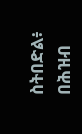ስትበድል፥ በሕዝብ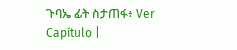ጉባኤ ፊት ስታጠፋ፥ Ver Capítulo |